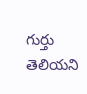గుర్తు తెలియని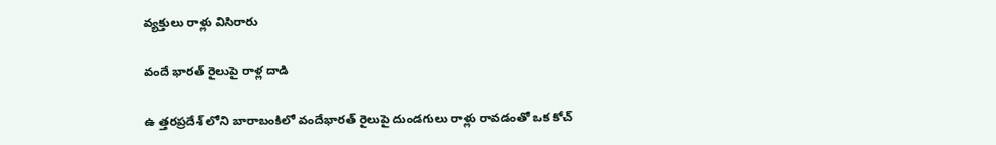వ్యక్తులు రాళ్లు విసిరారు

వందే భారత్ రైలుపై రాళ్ల దాడి

ఉ త్తరప్రదేశ్ లోని బారాబంకిలో వందేభారత్ రైలుపై దుండగులు రాళ్లు రావడంతో ఒక కోచ్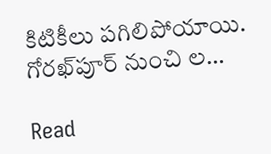కిటికీలు పగిలిపోయాయి. గోరఖ్‌పూర్ నుంచి ల…

Read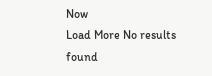Now
Load More No results found